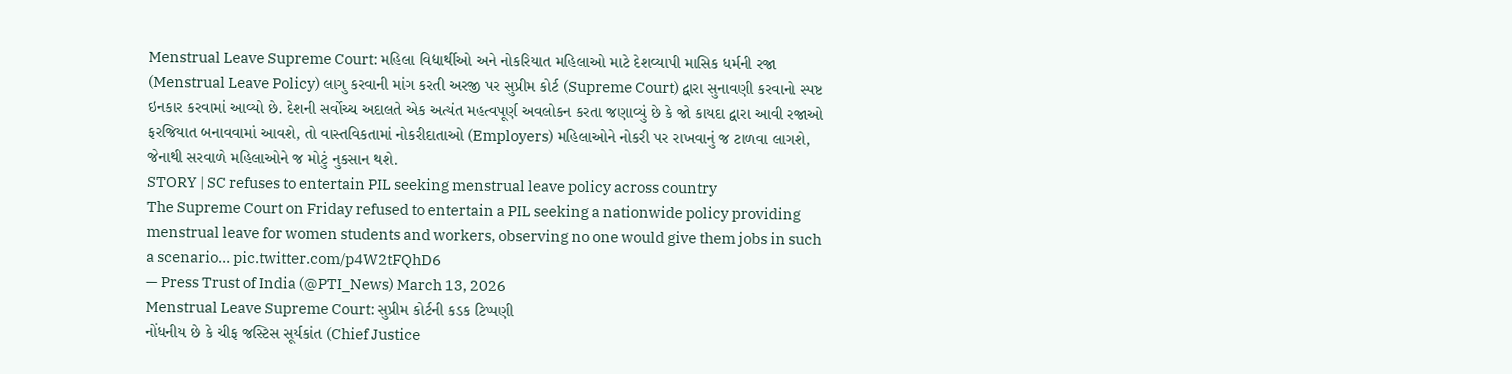Menstrual Leave Supreme Court: મહિલા વિદ્યાર્થીઓ અને નોકરિયાત મહિલાઓ માટે દેશવ્યાપી માસિક ધર્મની રજા (Menstrual Leave Policy) લાગુ કરવાની માંગ કરતી અરજી પર સુપ્રીમ કોર્ટ (Supreme Court) દ્વારા સુનાવણી કરવાનો સ્પષ્ટ ઇનકાર કરવામાં આવ્યો છે. દેશની સર્વોચ્ચ અદાલતે એક અત્યંત મહત્વપૂર્ણ અવલોકન કરતા જણાવ્યું છે કે જો કાયદા દ્વારા આવી રજાઓ ફરજિયાત બનાવવામાં આવશે, તો વાસ્તવિકતામાં નોકરીદાતાઓ (Employers) મહિલાઓને નોકરી પર રાખવાનું જ ટાળવા લાગશે, જેનાથી સરવાળે મહિલાઓને જ મોટું નુકસાન થશે.
STORY | SC refuses to entertain PIL seeking menstrual leave policy across country
The Supreme Court on Friday refused to entertain a PIL seeking a nationwide policy providing menstrual leave for women students and workers, observing no one would give them jobs in such a scenario… pic.twitter.com/p4W2tFQhD6
— Press Trust of India (@PTI_News) March 13, 2026
Menstrual Leave Supreme Court: સુપ્રીમ કોર્ટની કડક ટિપ્પણી
નોંધનીય છે કે ચીફ જસ્ટિસ સૂર્યકાંત (Chief Justice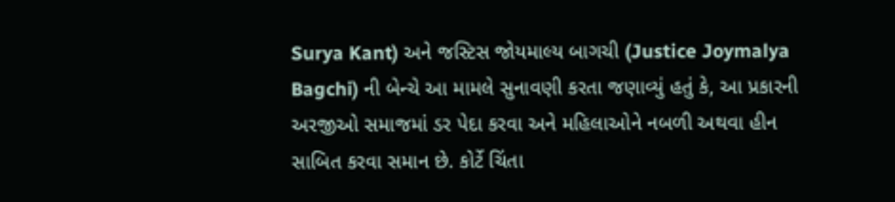Surya Kant) અને જસ્ટિસ જોયમાલ્ય બાગચી (Justice Joymalya Bagchi) ની બેન્ચે આ મામલે સુનાવણી કરતા જણાવ્યું હતું કે, આ પ્રકારની અરજીઓ સમાજમાં ડર પેદા કરવા અને મહિલાઓને નબળી અથવા હીન સાબિત કરવા સમાન છે. કોર્ટે ચિંતા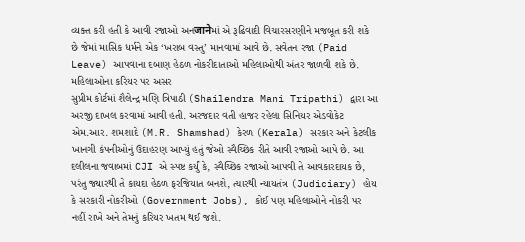વ્યક્ત કરી હતી કે આવી રજાઓ અનजानेમાં એ રૂઢિવાદી વિચારસરણીને મજબૂત કરી શકે છે જેમાં માસિક ધર્મને એક ‘ખરાબ વસ્તુ’ માનવામાં આવે છે. સવેતન રજા (Paid Leave) આપવાના દબાણ હેઠળ નોકરીદાતાઓ મહિલાઓથી અંતર જાળવી શકે છે.
મહિલાઓના કરિયર પર અસર
સુપ્રીમ કોર્ટમાં શૈલેન્દ્ર મણિ ત્રિપાઠી (Shailendra Mani Tripathi) દ્વારા આ અરજી દાખલ કરવામાં આવી હતી. અરજદાર વતી હાજર રહેલા સિનિયર એડવોકેટ એમ.આર. શમશાદે (M.R. Shamshad) કેરળ (Kerala) સરકાર અને કેટલીક ખાનગી કંપનીઓનું ઉદાહરણ આપ્યું હતું જેઓ સ્વૈચ્છિક રીતે આવી રજાઓ આપે છે. આ દલીલના જવાબમાં CJI એ સ્પષ્ટ કર્યું કે, સ્વૈચ્છિક રજાઓ આપવી તે આવકારદાયક છે, પરંતુ જ્યારથી તે કાયદા હેઠળ ફરજિયાત બનશે, ત્યારથી ન્યાયતંત્ર (Judiciary) હોય કે સરકારી નોકરીઓ (Government Jobs), કોઈ પણ મહિલાઓને નોકરી પર નહીં રાખે અને તેમનું કરિયર ખતમ થઈ જશે.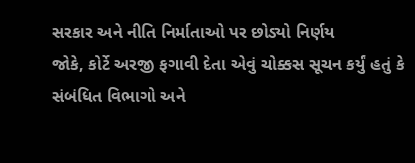સરકાર અને નીતિ નિર્માતાઓ પર છોડ્યો નિર્ણય
જોકે, કોર્ટે અરજી ફગાવી દેતા એવું ચોક્કસ સૂચન કર્યું હતું કે સંબંધિત વિભાગો અને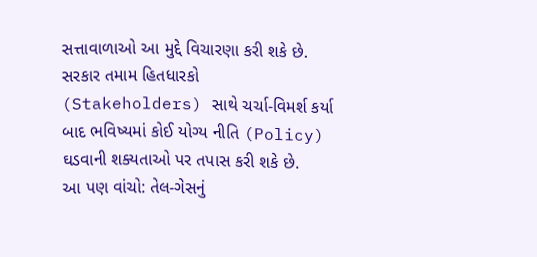સત્તાવાળાઓ આ મુદ્દે વિચારણા કરી શકે છે. સરકાર તમામ હિતધારકો (Stakeholders) સાથે ચર્ચા-વિમર્શ કર્યા બાદ ભવિષ્યમાં કોઈ યોગ્ય નીતિ (Policy) ઘડવાની શક્યતાઓ પર તપાસ કરી શકે છે.
આ પણ વાંચો: તેલ-ગેસનું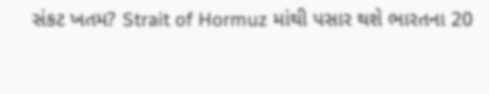સંકટ ખતમ? Strait of Hormuz માંથી પસાર થશે ભારતના 20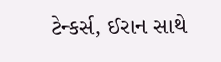ટેન્કર્સ, ઈરાન સાથે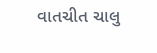વાતચીત ચાલુ